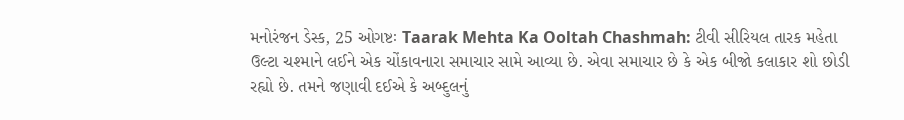મનોરંજન ડેસ્ક, 25 ઓગષ્ટઃ Taarak Mehta Ka Ooltah Chashmah: ટીવી સીરિયલ તારક મહેતા ઉલ્ટા ચશ્માને લઈને એક ચોંકાવનારા સમાચાર સામે આવ્યા છે. એવા સમાચાર છે કે એક બીજો કલાકાર શો છોડી રહ્યો છે. તમને જણાવી દઈએ કે અબ્દુલનું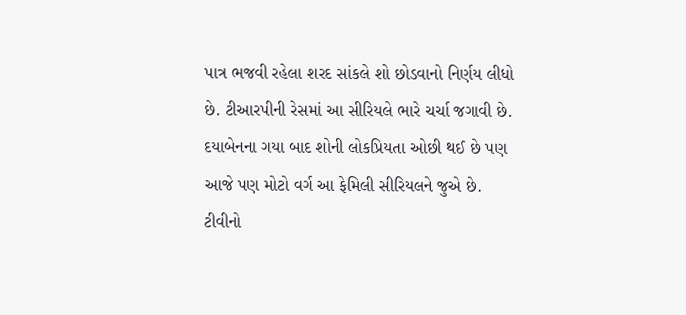પાત્ર ભજવી રહેલા શરદ સાંકલે શો છોડવાનો નિર્ણય લીધો છે. ટીઆરપીની રેસમાં આ સીરિયલે ભારે ચર્ચા જગાવી છે. દયાબેનના ગયા બાદ શોની લોકપ્રિયતા ઓછી થઈ છે પણ આજે પણ મોટો વર્ગ આ ફેમિલી સીરિયલને જુએ છે.
ટીવીનો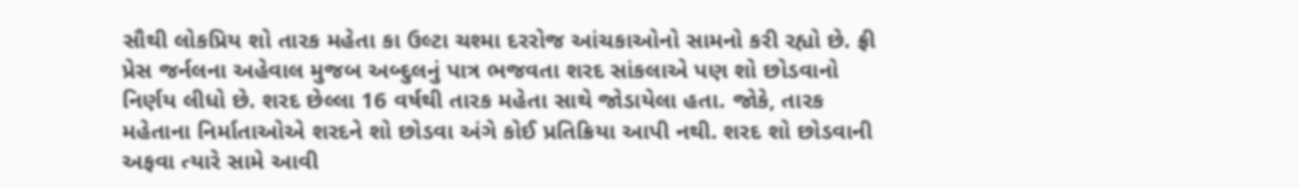સૌથી લોકપ્રિય શો તારક મહેતા કા ઉલ્ટા ચશ્મા દરરોજ આંચકાઓનો સામનો કરી રહ્યો છે. ફ્રી પ્રેસ જર્નલના અહેવાલ મુજબ અબ્દુલનું પાત્ર ભજવતા શરદ સાંકલાએ પણ શો છોડવાનો નિર્ણય લીધો છે. શરદ છેલ્લા 16 વર્ષથી તારક મહેતા સાથે જોડાયેલા હતા. જોકે, તારક મહેતાના નિર્માતાઓએ શરદને શો છોડવા અંગે કોઈ પ્રતિક્રિયા આપી નથી. શરદ શો છોડવાની અફવા ત્યારે સામે આવી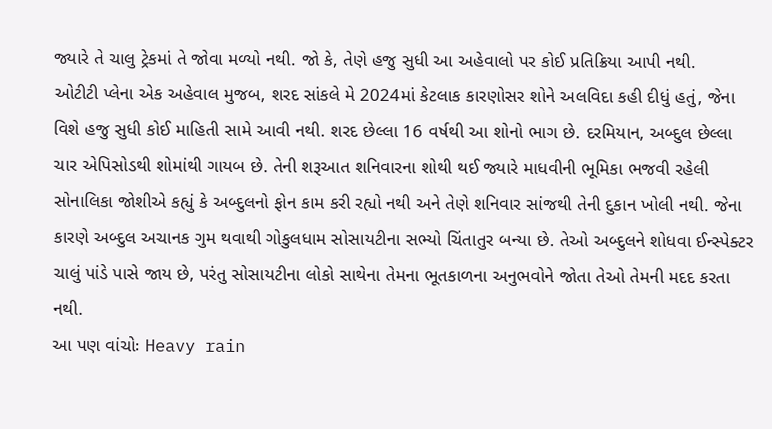જ્યારે તે ચાલુ ટ્રેકમાં તે જોવા મળ્યો નથી. જો કે, તેણે હજુ સુધી આ અહેવાલો પર કોઈ પ્રતિક્રિયા આપી નથી.
ઓટીટી પ્લેના એક અહેવાલ મુજબ, શરદ સાંકલે મે 2024માં કેટલાક કારણોસર શોને અલવિદા કહી દીધું હતું, જેના વિશે હજુ સુધી કોઈ માહિતી સામે આવી નથી. શરદ છેલ્લા 16 વર્ષથી આ શોનો ભાગ છે. દરમિયાન, અબ્દુલ છેલ્લા ચાર એપિસોડથી શોમાંથી ગાયબ છે. તેની શરૂઆત શનિવારના શોથી થઈ જ્યારે માધવીની ભૂમિકા ભજવી રહેલી સોનાલિકા જોશીએ કહ્યું કે અબ્દુલનો ફોન કામ કરી રહ્યો નથી અને તેણે શનિવાર સાંજથી તેની દુકાન ખોલી નથી. જેના કારણે અબ્દુલ અચાનક ગુમ થવાથી ગોકુલધામ સોસાયટીના સભ્યો ચિંતાતુર બન્યા છે. તેઓ અબ્દુલને શોધવા ઈન્સ્પેક્ટર ચાલું પાંડે પાસે જાય છે, પરંતુ સોસાયટીના લોકો સાથેના તેમના ભૂતકાળના અનુભવોને જોતા તેઓ તેમની મદદ કરતા નથી.
આ પણ વાંચોઃ Heavy rain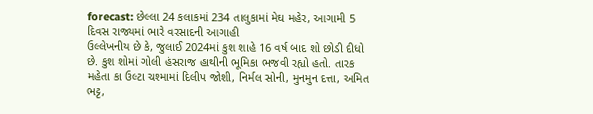forecast: છેલ્લા 24 કલાકમાં 234 તાલુકામાં મેઘ મહેર, આગામી 5 દિવસ રાજ્યમાં ભારે વરસાદની આગાહી
ઉલ્લેખનીય છે કે, જુલાઈ 2024માં કુશ શાહે 16 વર્ષ બાદ શો છોડી દીધો છે. કુશ શોમાં ગોલી હંસરાજ હાથીની ભૂમિકા ભજવી રહ્યો હતો. તારક મહેતા કા ઉલ્ટા ચશ્મામાં દિલીપ જોશી, નિર્મલ સોની, મુનમુન દત્તા, અમિત ભટ્ટ,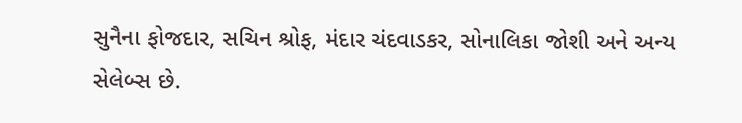સુનૈના ફોજદાર, સચિન શ્રોફ, મંદાર ચંદવાડકર, સોનાલિકા જોશી અને અન્ય સેલેબ્સ છે.